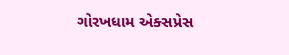ગોરખધામ એક્સપ્રેસ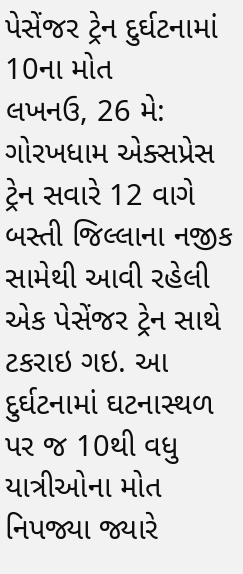પેસેંજર ટ્રેન દુર્ઘટનામાં 10ના મોત
લખનઉ, 26 મે: ગોરખધામ એક્સપ્રેસ ટ્રેન સવારે 12 વાગે બસ્તી જિલ્લાના નજીક સામેથી આવી રહેલી એક પેસેંજર ટ્રેન સાથે ટકરાઇ ગઇ. આ દુર્ઘટનામાં ઘટનાસ્થળ પર જ 10થી વધુ યાત્રીઓના મોત નિપજ્યા જ્યારે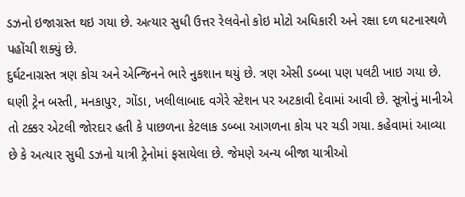ડઝનો ઇજાગ્રસ્ત થઇ ગયા છે. અત્યાર સુધી ઉત્તર રેલવેનો કોઇ મોટો અધિકારી અને રક્ષા દળ ઘટનાસ્થળે પહોંચી શક્યું છે.
દુર્ઘટનાગ્રસ્ત ત્રણ કોચ અને એન્જિનને ભારે નુકશાન થયું છે. ત્રણ એસી ડબ્બા પણ પલટી ખાઇ ગયા છે. ઘણી ટ્રેન બસ્તી, મનકાપુર, ગોંડા, ખલીલાબાદ વગેરે સ્ટેશન પર અટકાવી દેવામાં આવી છે. સૂત્રોનું માનીએ તો ટક્કર એટલી જોરદાર હતી કે પાછળના કેટલાક ડબ્બા આગળના કોચ પર ચડી ગયા. કહેવામાં આવ્યા છે કે અત્યાર સુધી ડઝનો યાત્રી ટ્રેનોમાં ફસાયેલા છે. જેમણે અન્ય બીજા યાત્રીઓ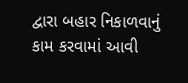દ્વારા બહાર નિકાળવાનું કામ કરવામાં આવી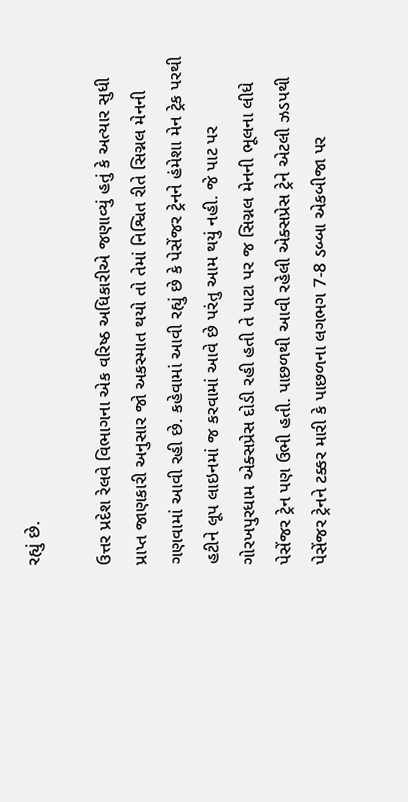રહ્યું છે.

ઉત્તર પ્રદેશ રેલવે વિભાગના એક વરિષ્ઠ અધિકારીએ જણાવ્યું હતું કે અત્યાર સુધી પ્રાપ્ત જાણકારી અનુસાર જો અકસ્માત થયો તો તેમાં નિશ્વિત રીતે સિગ્નલ મેનની ગણવામાં આવી રહી છે. કહેવામાં આવી રહ્યું છે કે પેસેંજર ટ્રેનને હંમેશા મેન ટ્રેક પરથી હટીને લૂપ લાઇનમાં જ કરવામાં આવે છે પરંતુ આમ થયું નહી. જે પાટ પર ગોરખપુરધામ એક્સપ્રેસ દોડી રહી હતી તે પાટા પર જ સિગ્નલ મેનની ભૂલના લીધે પેસેંજર ટ્રેન પણ ઉભી હતી. પાછળથી આવી રહેલી એક્સપ્રેસ ટ્રેને એટલી ઝડપથી પેસેંજર ટ્રેનને ટક્કર મારી કે પાછળના લગભગ 7-8 ડબ્બા એકબીજા પર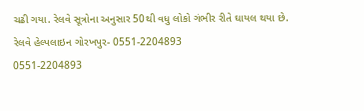ચઢી ગયા. રેલવે સૂત્રોના અનુસાર 50થી વધુ લોકો ગંભીર રીતે ઘાયલ થયા છે.
રેલવે હેલ્પલાઇન ગોરખપુર- 0551-2204893
0551-2204893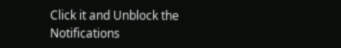Click it and Unblock the Notifications